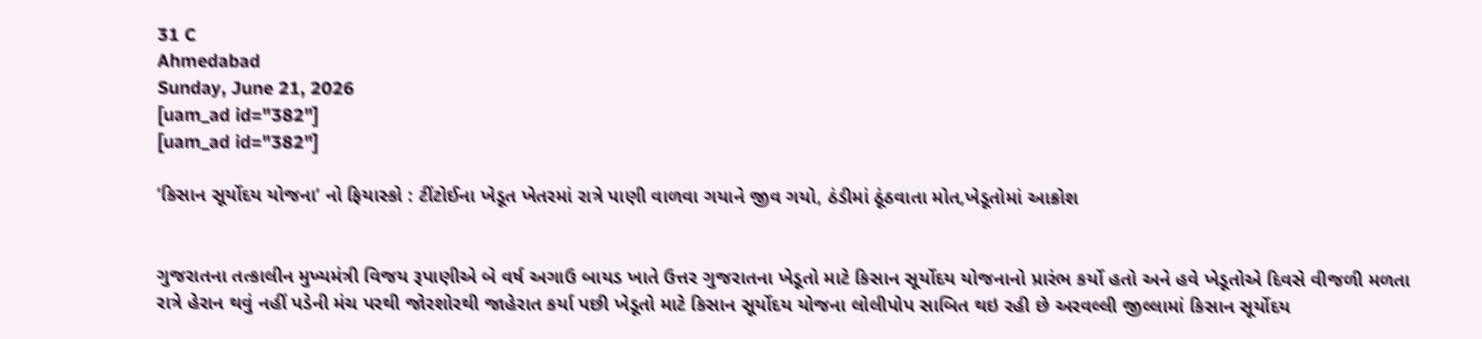31 C
Ahmedabad
Sunday, June 21, 2026
[uam_ad id="382"]
[uam_ad id="382"]

‘કિસાન સૂર્યોદય યોજના’ નો ફિયાસ્કો : ટીંટોઈના ખેડૂત ખેતરમાં રાત્રે પાણી વાળવા ગયાને જીવ ગયો, ઠંડીમાં ઠૂંઠવાતા મોત,ખેડૂતોમાં આક્રોશ


ગુજરાતના તત્કાલીન મુખ્યમંત્રી વિજય રૂપાણીએ બે વર્ષ અગાઉ બાયડ ખાતે ઉત્તર ગુજરાતના ખેડૂતો માટે કિસાન સૂર્યોદય યોજનાનો પ્રારંભ કર્યો હતો અને હવે ખેડૂતોએ દિવસે વીજળી મળતા રાત્રે હેરાન થવું નહીં પડેની મંચ પરથી જોરશોરથી જાહેરાત કર્યા પછી ખેડૂતો માટે કિસાન સૂર્યોદય યોજના લોલીપોપ સાબિત થઇ રહી છે અરવલ્લી જીલ્લામાં કિસાન સૂર્યોદય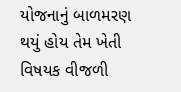યોજનાનું બાળમરણ થયું હોય તેમ ખેતી વિષયક વીજળી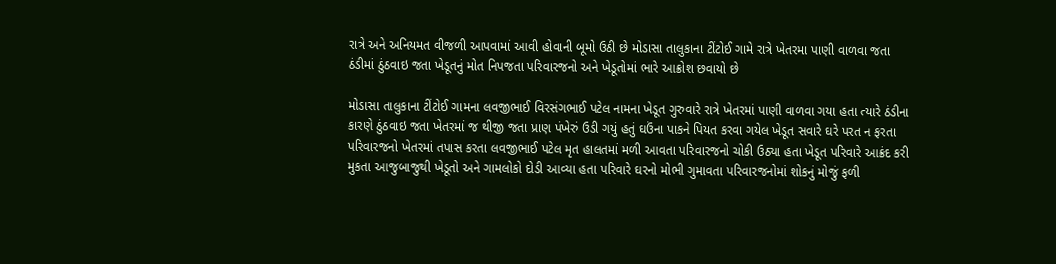રાત્રે અને અનિયમત વીજળી આપવામાં આવી હોવાની બૂમો ઉઠી છે મોડાસા તાલુકાના ટીંટોઈ ગામે રાત્રે ખેતરમા પાણી વાળવા જતા ઠંડીમાં ઠુંઠવાઇ જતા ખેડૂતનું મોત નિપજતા પરિવારજનો અને ખેડૂતોમાં ભારે આક્રોશ છવાયો છે

મોડાસા તાલુકાના ટીંટોઈ ગામના લવજીભાઈ વિરસંગભાઈ પટેલ નામના ખેડૂત ગુરુવારે રાત્રે ખેતરમાં પાણી વાળવા ગયા હતા ત્યારે ઠંડીના કારણે ઠુંઠવાઇ જતા ખેતરમાં જ થીજી જતા પ્રાણ પંખેરું ઉડી ગયું હતું ઘઉંના પાકને પિયત કરવા ગયેલ ખેડૂત સવારે ઘરે પરત ન ફરતા પરિવારજનો ખેતરમાં તપાસ કરતા લવજીભાઈ પટેલ મૃત હાલતમાં મળી આવતા પરિવારજનો ચોકી ઉઠ્યા હતા ખેડૂત પરિવારે આક્રંદ કરી મુકતા આજુબાજુથી ખેડૂતો અને ગામલોકો દોડી આવ્યા હતા પરિવારે ઘરનો મોભી ગુમાવતા પરિવારજનોમાં શોકનું મોજું ફળી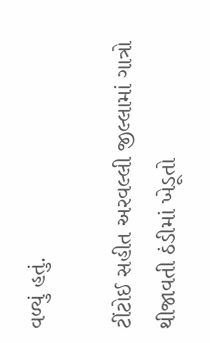વળ્યું હતું.

ટીંટોઈ સહીત અરવલ્લી જીલ્લામાં ગાત્રો થીજાવતી ઠંડીમાં ખેડૂતો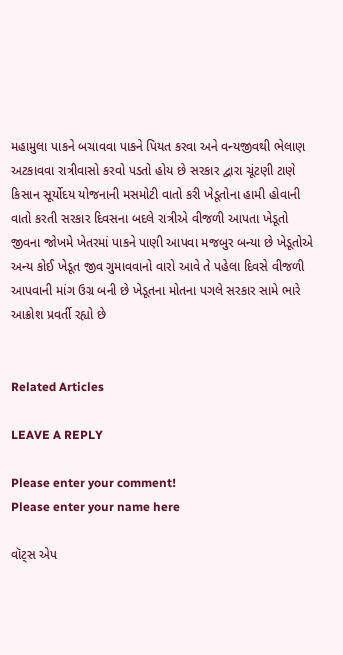મહામુલા પાકને બચાવવા પાકને પિયત કરવા અને વન્યજીવથી ભેલાણ અટકાવવા રાત્રીવાસો કરવો પડતો હોય છે સરકાર દ્વારા ચૂંટણી ટાણે કિસાન સૂર્યોદય યોજનાની મસમોટી વાતો કરી ખેડૂતોના હામી હોવાની વાતો કરતી સરકાર દિવસના બદલે રાત્રીએ વીજળી આપતા ખેડૂતો જીવના જોખમે ખેતરમાં પાકને પાણી આપવા મજબુર બન્યા છે ખેડૂતોએ અન્ય કોઈ ખેડૂત જીવ ગુમાવવાનો વારો આવે તે પહેલા દિવસે વીજળી આપવાની માંગ ઉગ્ર બની છે ખેડૂતના મોતના પગલે સરકાર સામે ભારે આક્રોશ પ્રવર્તી રહ્યો છે


Related Articles

LEAVE A REPLY

Please enter your comment!
Please enter your name here

વૉટ્સ એપ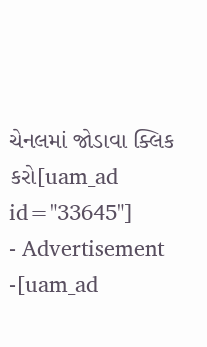ચેનલમાં જોડાવા ક્લિક કરો[uam_ad id="33645"]
- Advertisement -[uam_ad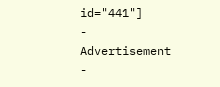id="441"]
- Advertisement -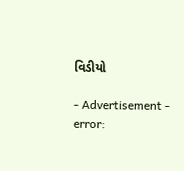વિડીયો

- Advertisement -
error: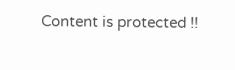Content is protected !!